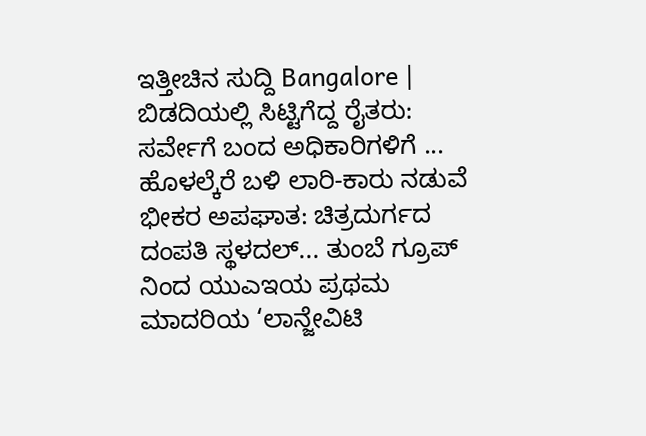ಇತ್ತೀಚಿನ ಸುದ್ದಿ Bangalore | ಬಿಡದಿಯಲ್ಲಿ ಸಿಟ್ಟಿಗೆದ್ದ ರೈತರು: ಸರ್ವೇಗೆ ಬಂದ ಅಧಿಕಾರಿಗಳಿಗೆ ... ಹೊಳಲ್ಕೆರೆ ಬಳಿ ಲಾರಿ-ಕಾರು ನಡುವೆ ಭೀಕರ ಅಪಘಾತ: ಚಿತ್ರದುರ್ಗದ ದಂಪತಿ ಸ್ಥಳದಲ್... ತುಂಬೆ ಗ್ರೂಪ್ ನಿಂದ ಯುಎಇಯ ಪ್ರಥಮ ಮಾದರಿಯ ‘ಲಾನ್ಜೇವಿಟಿ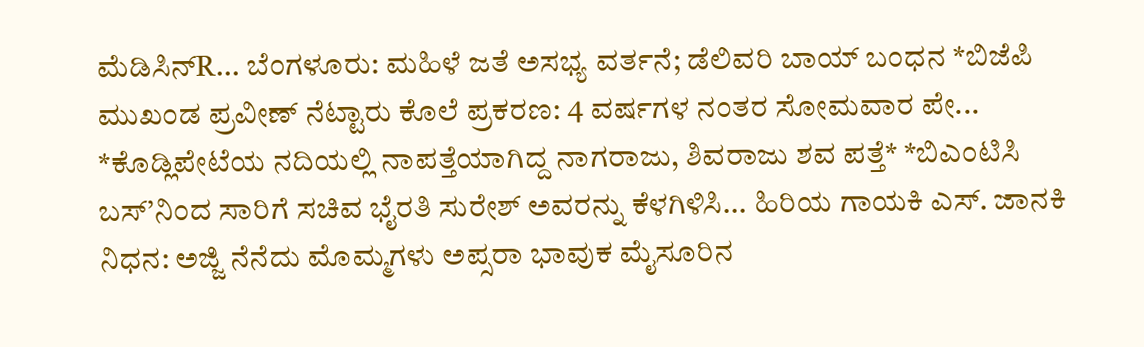ಮೆಡಿಸಿನ್R... ಬೆಂಗಳೂರು: ಮಹಿಳೆ ಜತೆ ಅಸಭ್ಯ ವರ್ತನೆ; ಡೆಲಿವರಿ ಬಾಯ್ ಬಂಧನ *ಬಿಜೆಪಿ ಮುಖಂಡ ಪ್ರವೀಣ್ ನೆಟ್ಟಾರು ಕೊಲೆ ಪ್ರಕರಣ: 4 ವರ್ಷಗಳ ನಂತರ ಸೋಮವಾರ ಪೇ... *ಕೊಡ್ಲಿಪೇಟೆಯ ನದಿಯಲ್ಲಿ ನಾಪತ್ತೆಯಾಗಿದ್ದ ನಾಗರಾಜು, ಶಿವರಾಜು ಶವ ಪತ್ತೆ* *ಬಿಎಂಟಿಸಿ ಬಸ್’ನಿಂದ ಸಾರಿಗೆ ಸಚಿವ ಭೈರತಿ ಸುರೇಶ್ ಅವರನ್ನು ಕೆಳಗಿಳಿಸಿ... ಹಿರಿಯ ಗಾಯಕಿ ಎಸ್. ಜಾನಕಿ ನಿಧನ: ಅಜ್ಜಿ ನೆನೆದು ಮೊಮ್ಮಗಳು ಅಪ್ಸರಾ ಭಾವುಕ ಮೈಸೂರಿನ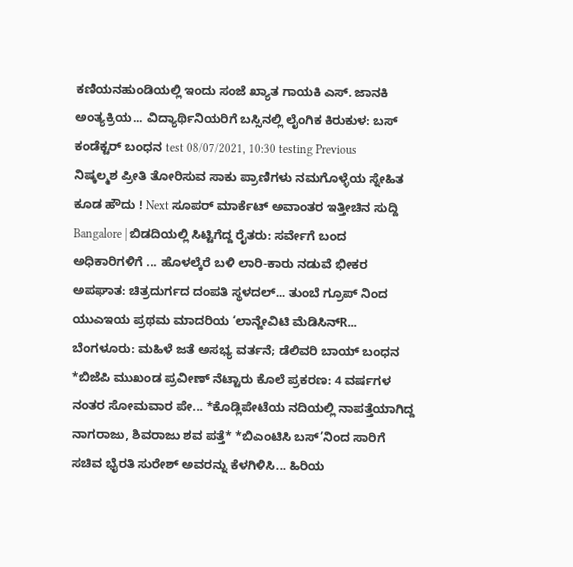ಕಣಿಯನಹುಂಡಿಯಲ್ಲಿ ಇಂದು ಸಂಜೆ ಖ್ಯಾತ ಗಾಯಕಿ ಎಸ್. ಜಾನಕಿ ಅಂತ್ಯಕ್ರಿಯ... ವಿದ್ಯಾರ್ಥಿನಿಯರಿಗೆ ಬಸ್ಸಿನಲ್ಲಿ ಲೈಂಗಿಕ ಕಿರುಕುಳ: ಬಸ್ ಕಂಡೆಕ್ಟರ್ ಬಂಧನ test 08/07/2021, 10:30 testing Previous ನಿಷ್ಕಲ್ಮಶ ಪ್ರೀತಿ ತೋರಿಸುವ ಸಾಕು ಪ್ರಾಣಿಗಳು ನಮಗೊಳ್ಳೆಯ ಸ್ನೇಹಿತ ಕೂಡ ಹೌದು ! Next ಸೂಪರ್ ಮಾರ್ಕೆಟ್ ಅವಾಂತರ ಇತ್ತೀಚಿನ ಸುದ್ದಿ Bangalore | ಬಿಡದಿಯಲ್ಲಿ ಸಿಟ್ಟಿಗೆದ್ದ ರೈತರು: ಸರ್ವೇಗೆ ಬಂದ ಅಧಿಕಾರಿಗಳಿಗೆ ... ಹೊಳಲ್ಕೆರೆ ಬಳಿ ಲಾರಿ-ಕಾರು ನಡುವೆ ಭೀಕರ ಅಪಘಾತ: ಚಿತ್ರದುರ್ಗದ ದಂಪತಿ ಸ್ಥಳದಲ್... ತುಂಬೆ ಗ್ರೂಪ್ ನಿಂದ ಯುಎಇಯ ಪ್ರಥಮ ಮಾದರಿಯ ‘ಲಾನ್ಜೇವಿಟಿ ಮೆಡಿಸಿನ್R... ಬೆಂಗಳೂರು: ಮಹಿಳೆ ಜತೆ ಅಸಭ್ಯ ವರ್ತನೆ; ಡೆಲಿವರಿ ಬಾಯ್ ಬಂಧನ *ಬಿಜೆಪಿ ಮುಖಂಡ ಪ್ರವೀಣ್ ನೆಟ್ಟಾರು ಕೊಲೆ ಪ್ರಕರಣ: 4 ವರ್ಷಗಳ ನಂತರ ಸೋಮವಾರ ಪೇ... *ಕೊಡ್ಲಿಪೇಟೆಯ ನದಿಯಲ್ಲಿ ನಾಪತ್ತೆಯಾಗಿದ್ದ ನಾಗರಾಜು, ಶಿವರಾಜು ಶವ ಪತ್ತೆ* *ಬಿಎಂಟಿಸಿ ಬಸ್’ನಿಂದ ಸಾರಿಗೆ ಸಚಿವ ಭೈರತಿ ಸುರೇಶ್ ಅವರನ್ನು ಕೆಳಗಿಳಿಸಿ... ಹಿರಿಯ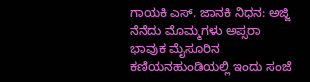ಗಾಯಕಿ ಎಸ್. ಜಾನಕಿ ನಿಧನ: ಅಜ್ಜಿ ನೆನೆದು ಮೊಮ್ಮಗಳು ಅಪ್ಸರಾ ಭಾವುಕ ಮೈಸೂರಿನ ಕಣಿಯನಹುಂಡಿಯಲ್ಲಿ ಇಂದು ಸಂಜೆ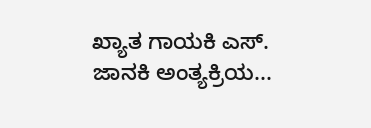ಖ್ಯಾತ ಗಾಯಕಿ ಎಸ್. ಜಾನಕಿ ಅಂತ್ಯಕ್ರಿಯ...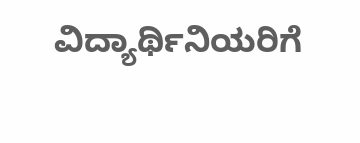ವಿದ್ಯಾರ್ಥಿನಿಯರಿಗೆ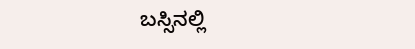ಬಸ್ಸಿನಲ್ಲಿ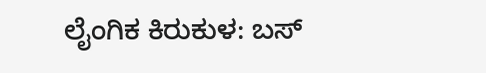ಲೈಂಗಿಕ ಕಿರುಕುಳ: ಬಸ್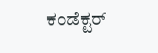ಕಂಡೆಕ್ಟರ್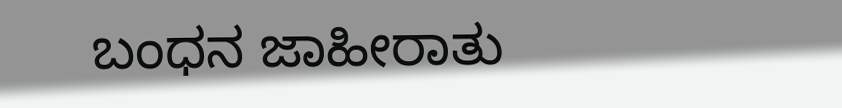ಬಂಧನ ಜಾಹೀರಾತು